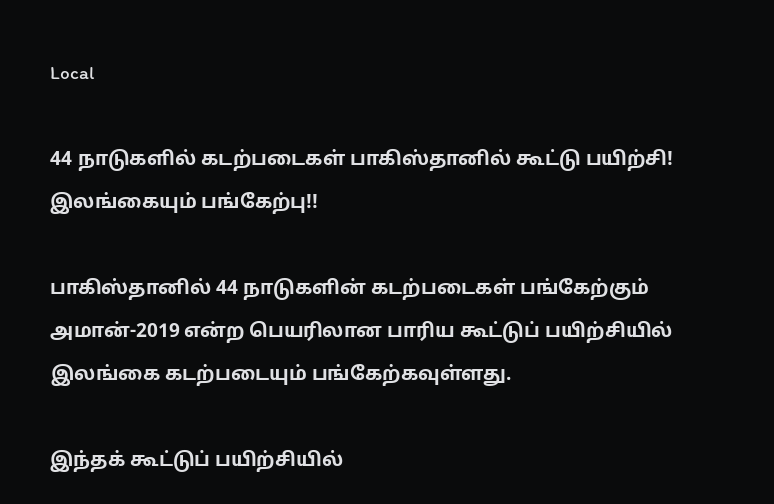Local

44 நாடுகளில் கடற்படைகள் பாகிஸ்தானில் கூட்டு பயிற்சி! இலங்கையும் பங்கேற்பு!!

பாகிஸ்தானில் 44 நாடுகளின் கடற்படைகள் பங்கேற்கும் அமான்-2019 என்ற பெயரிலான பாரிய கூட்டுப் பயிற்சியில் இலங்கை கடற்படையும் பங்கேற்கவுள்ளது.

இந்தக் கூட்டுப் பயிற்சியில்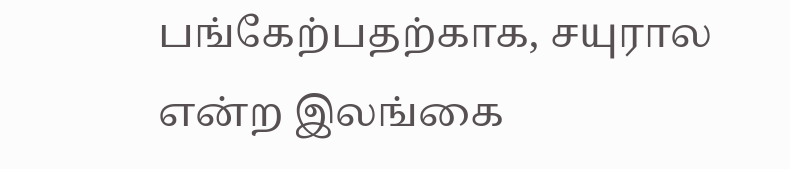பங்கேற்பதற்காக, சயுரால என்ற இலங்கை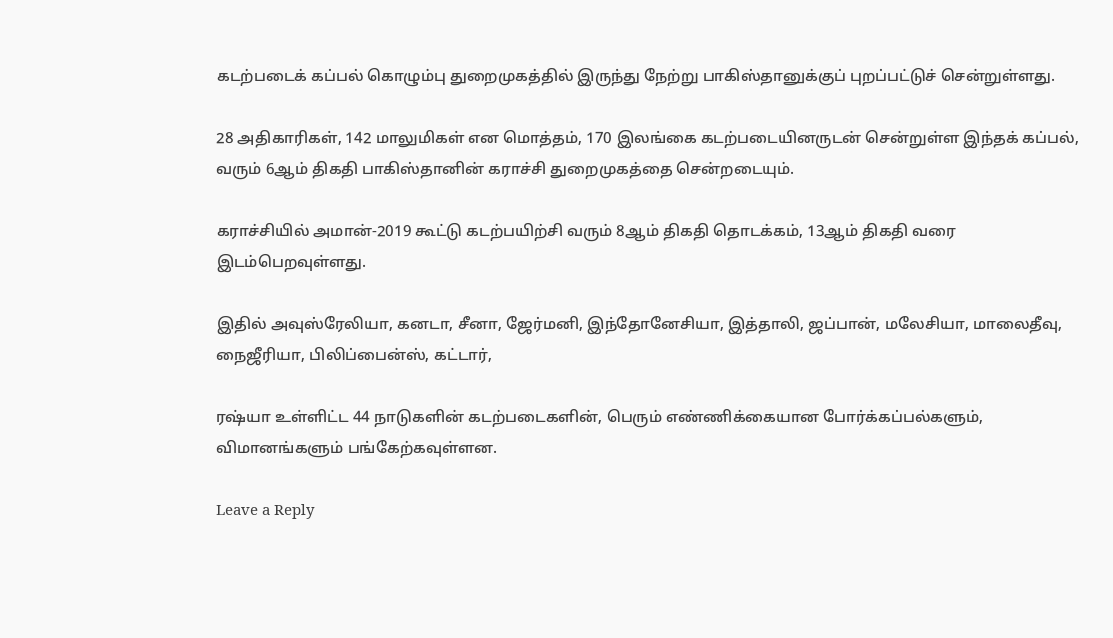கடற்படைக் கப்பல் கொழும்பு துறைமுகத்தில் இருந்து நேற்று பாகிஸ்தானுக்குப் புறப்பட்டுச் சென்றுள்ளது.

28 அதிகாரிகள், 142 மாலுமிகள் என மொத்தம், 170 இலங்கை கடற்படையினருடன் சென்றுள்ள இந்தக் கப்பல், வரும் 6ஆம் திகதி பாகிஸ்தானின் கராச்சி துறைமுகத்தை சென்றடையும்.

கராச்சியில் அமான்-2019 கூட்டு கடற்பயிற்சி வரும் 8ஆம் திகதி தொடக்கம், 13ஆம் திகதி வரை இடம்பெறவுள்ளது.

இதில் அவுஸ்ரேலியா, கனடா, சீனா, ஜேர்மனி, இந்தோனேசியா, இத்தாலி, ஜப்பான், மலேசியா, மாலைதீவு, நைஜீரியா, பிலிப்பைன்ஸ், கட்டார்,

ரஷ்யா உள்ளிட்ட 44 நாடுகளின் கடற்படைகளின், பெரும் எண்ணிக்கையான போர்க்கப்பல்களும், விமானங்களும் பங்கேற்கவுள்ளன.

Leave a Reply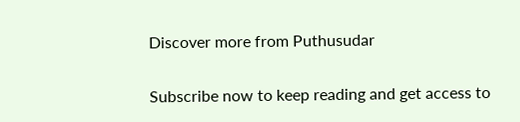Discover more from Puthusudar

Subscribe now to keep reading and get access to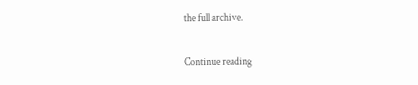the full archive.

Continue reading